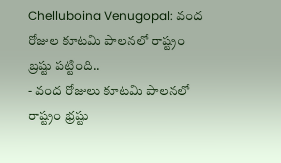Chelluboina Venugopal: వంద రోజుల కూటమి పాలనలో రాష్ట్రం బ్రష్టు పట్టింది..
- వంద రోజులు కూటమి పాలనలో రాష్ట్రం భ్రష్టు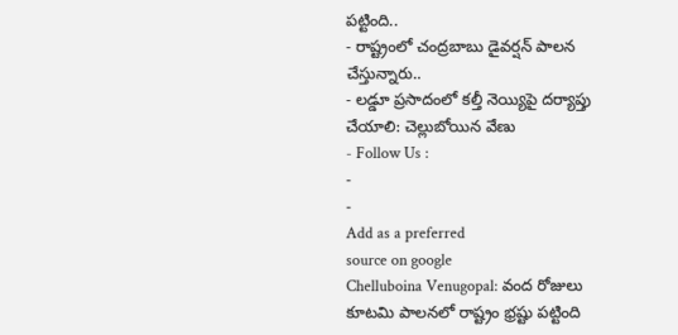పట్టింది..
- రాష్ట్రంలో చంద్రబాబు డైవర్షన్ పాలన చేస్తున్నారు..
- లడ్డూ ప్రసాదంలో కల్తీ నెయ్యిపై దర్యాప్తు చేయాలి: చెల్లుబోయిన వేణు
- Follow Us :
-
-
Add as a preferred
source on google
Chelluboina Venugopal: వంద రోజులు కూటమి పాలనలో రాష్ట్రం భ్రష్టు పట్టింది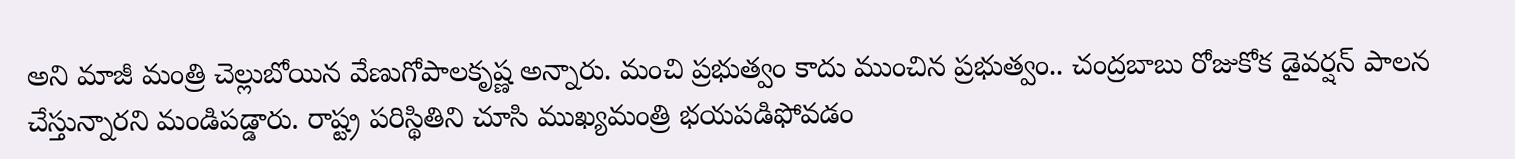అని మాజీ మంత్రి చెల్లుబోయిన వేణుగోపాలకృష్ణ అన్నారు. మంచి ప్రభుత్వం కాదు ముంచిన ప్రభుత్వం.. చంద్రబాబు రోజుకోక డైవర్షన్ పాలన చేస్తున్నారని మండిపడ్డారు. రాష్ట్ర పరిస్థితిని చూసి ముఖ్యమంత్రి భయపడిఫోవడం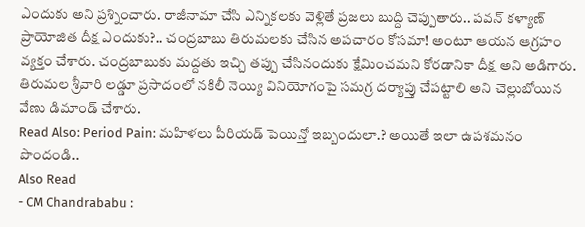ఎందుకు అని ప్రశ్నించారు. రాజీనామా చేసి ఎన్నికలకు వెళ్లితే ప్రజలు బుద్ది చెప్పుతారు.. పవన్ కళ్యాణ్ ప్రాయోజిత దీక్ష ఎందుకు?.. చంద్రబాబు తిరుమలకు చేసిన అపచారం కోసమా! అంటూ ఆయన ఆగ్రహం వ్యక్తం చేశారు. చంద్రబాబుకు మద్దతు ఇచ్చి తప్పు చేసినందుకు క్షేమించమని కోరడానికా దీక్ష అని అడిగారు. తిరుమల శ్రీవారి లడ్డూ ప్రసాదంలో నకిలీ నెయ్యి వినియోగంపై సమగ్ర దర్యాప్తు చేపట్టాలి అని చెల్లుబోయిన వేణు డిమాండ్ చేశారు.
Read Also: Period Pain: మహిళలు పీరియడ్ పెయిన్తో ఇబ్బందులా.? అయితే ఇలా ఉపశమనం పొందండి..
Also Read
- CM Chandrababu :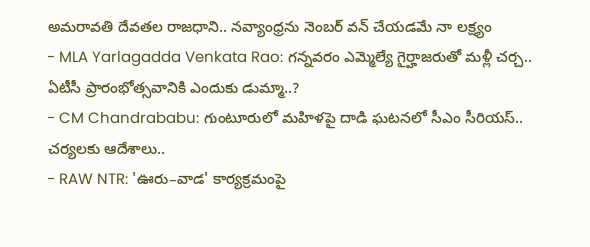అమరావతి దేవతల రాజధాని.. నవ్యాంధ్రను నెంబర్ వన్ చేయడమే నా లక్ష్యం
- MLA Yarlagadda Venkata Rao: గన్నవరం ఎమ్మెల్యే గైర్హాజరుతో మళ్లీ చర్చ.. ఏటీసీ ప్రారంభోత్సవానికి ఎందుకు డుమ్మా..?
- CM Chandrababu: గుంటూరులో మహిళపై దాడి ఘటనలో సీఎం సీరియస్.. చర్యలకు ఆదేశాలు..
- RAW NTR: 'ఊరు–వాడ' కార్యక్రమంపై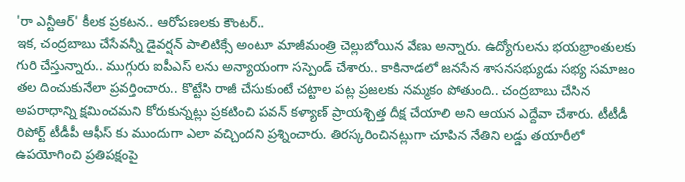'రా ఎన్టీఆర్' కీలక ప్రకటన.. ఆరోపణలకు కౌంటర్..
ఇక, చంద్రబాబు చేసేవన్నీ డైవర్షన్ పాలిటిక్సే అంటూ మాజీమంత్రి చెల్లుబోయిన వేణు అన్నారు. ఉద్యోగులను భయభ్రాంతులకు గురి చేస్తున్నారు.. ముగ్గురు ఐపీఎస్ లను అన్యాయంగా సస్పెండ్ చేశారు.. కాకినాడలో జనసేన శాసనసభ్యుడు సభ్య సమాజం తల దించుకునేలా ప్రవర్తించారు.. కొట్టేసి రాజీ చేసుకుంటే చట్టాల పట్ల ప్రజలకు నమ్మకం పోతుంది.. చంద్రబాబు చేసిన అపరాధాన్ని క్షమించమని కోరుకున్నట్లు ప్రకటించి పవన్ కళ్యాణ్ ప్రాయశ్చిత్త దీక్ష చేయాలి అని ఆయన ఎద్దేవా చేశారు. టీటీడీ రిపోర్ట్ టీడీపీ ఆఫీస్ కు ముందుగా ఎలా వచ్చిందని ప్రశ్నించారు. తిరస్కరించినట్లుగా చూపిన నేతిని లడ్డు తయారీలో ఉపయోగించి ప్రతిపక్షంపై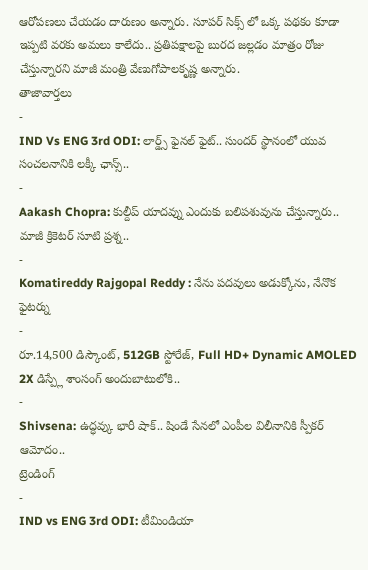ఆరోపణలు చేయడం దారుణం అన్నారు. సూపర్ సిక్స్ లో ఒక్క పథకం కూడా ఇప్పటి వరకు అమలు కాలేదు.. ప్రతిపక్షాలపై బురద జల్లడం మాత్రం రోజు చేస్తున్నారని మాజీ మంత్రి వేణుగోపాలకృష్ణ అన్నారు.
తాజావార్తలు
-
IND Vs ENG 3rd ODI: లార్డ్స్ ఫైనల్ ఫైట్.. సుందర్ స్థానంలో యువ సంచలనానికి లక్కీ ఛాన్స్..
-
Aakash Chopra: కుల్దీప్ యాదవ్ను ఎందుకు బలిపశువును చేస్తున్నారు.. మాజీ క్రికెటర్ సూటి ప్రశ్న..
-
Komatireddy Rajgopal Reddy : నేను పదవులు అడుక్కోను, నేనొక ఫైటర్ను
-
రూ.14,500 డిస్కౌంట్, 512GB స్టోరేజ్, Full HD+ Dynamic AMOLED 2X డిస్ప్లే శాంసంగ్ అందుబాటులోకి..
-
Shivsena: ఉద్ధవ్కు భారీ షాక్.. షిండే సేనలో ఎంపీల విలీనానికి స్పీకర్ ఆమోదం..
ట్రెండింగ్
-
IND vs ENG 3rd ODI: టీమిండియా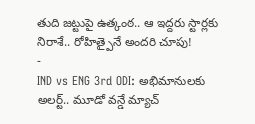తుది జట్టుపై ఉత్కంఠ.. ఆ ఇద్దరు స్టార్లకు నిరాశే.. రోహిత్పైనే అందరి చూపు!
-
IND vs ENG 3rd ODI: అభిమానులకు అలర్ట్.. మూడో వన్డే మ్యాచ్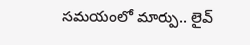సమయంలో మార్పు.. లైవ్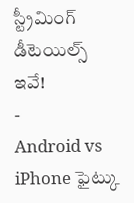స్ట్రీమింగ్ డీటెయిల్స్ ఇవే!
-
Android vs iPhone ఫైట్కు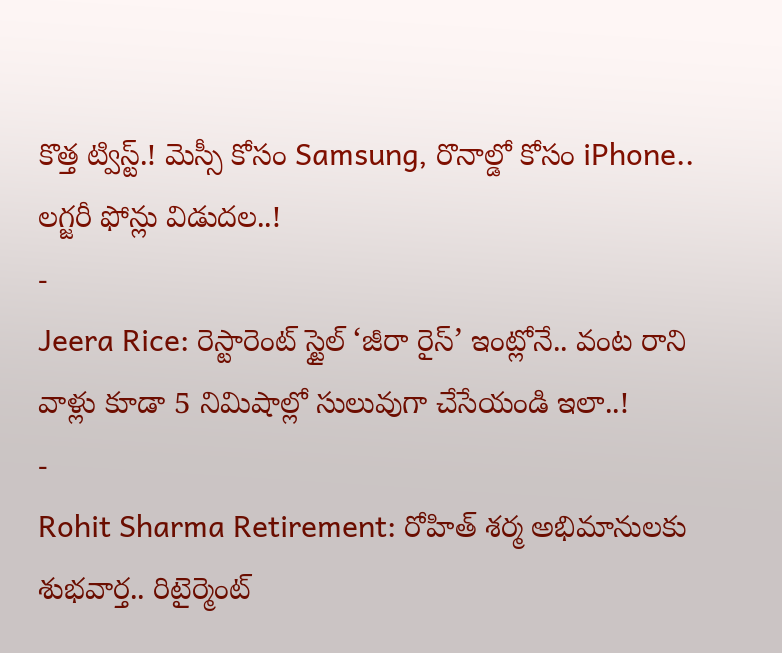కొత్త ట్విస్ట్.! మెస్సీ కోసం Samsung, రొనాల్డో కోసం iPhone.. లగ్జరీ ఫోన్లు విడుదల..!
-
Jeera Rice: రెస్టారెంట్ స్టైల్ ‘జీరా రైస్’ ఇంట్లోనే.. వంట రాని వాళ్లు కూడా 5 నిమిషాల్లో సులువుగా చేసేయండి ఇలా..!
-
Rohit Sharma Retirement: రోహిత్ శర్మ అభిమానులకు శుభవార్త.. రిటైర్మెంట్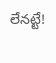లేనట్టే!